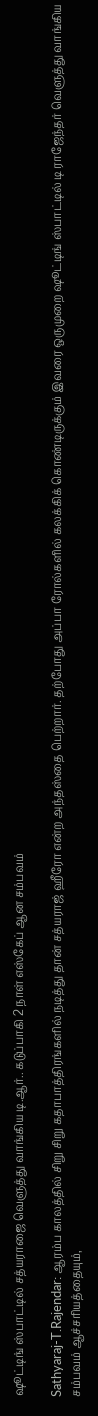ஷூட்டிங் ஸ்பாட்டில் சத்யராஜை வெளுத்து வாங்கிய டி.ஆர்.. கடுப்பாகி 2 நாள் எஸ்கேப் ஆன சம்பவம்

Sathyaraj-T.Rajendar: ஆரம்ப காலத்தில் சிறு சிறு கதாபாத்திரங்களில் நடித்து தான் சத்யராஜ் ஹீரோ என்ற அந்தஸ்தை பெற்றார். தற்போது அப்பா ரோல்களில் கலக்கிக் கொண்டிருக்கும் இவரை ஒருமுறை ஷூட்டிங் ஸ்பாட்டில் டி ராஜேந்தர் வெளுத்து வாங்கிய சம்பவம் ஆச்சரியத்தையும்,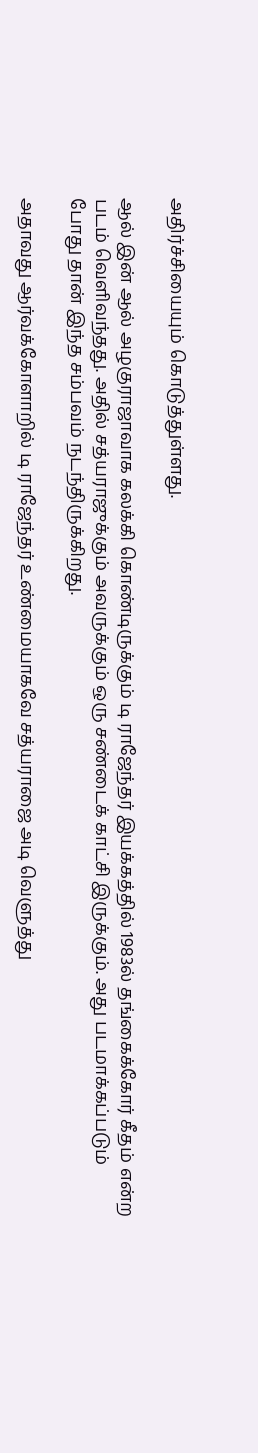அதிர்ச்சியையும் கொடுத்துள்ளது.

ஆல் இன் ஆல் அழகுராஜாவாக கலக்கி கொண்டிருக்கும் டி ராஜேந்தர் இயக்கத்தில் 1983ல் தங்கைக்கோர் கீதம் என்ற படம் வெளிவந்தது. அதில் சத்யராஜுக்கும் அவருக்கும் ஒரு சண்டைக் காட்சி இருக்கும். அது படமாக்கப்படும் போது தான் இந்த சம்பவம் நடந்திருக்கிறது.

அதாவது ஆர்வக்கோளாறில் டி ராஜேந்தர் உண்மையாகவே சத்யராஜை அடி வெளுத்து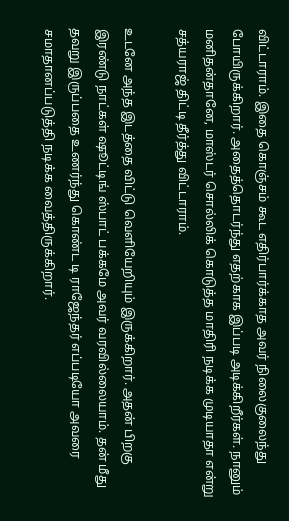விட்டாராம். இதை கொஞ்சம் கூட எதிர்பார்க்காத அவர் நிலைகுலைந்து போயிருக்கிறார். அதைத்தொடர்ந்து எதற்காக இப்படி அடிக்கிறீர்கள். நானும் மனிதன்தானே, மாஸ்டர் சொல்லிக் கொடுத்த மாதிரி நடிக்க முடியாதா என்று சத்யராஜ் திட்டி தீர்த்து விட்டாராம்.

உடனே அந்த இடத்தை விட்டு வெளியேறியும் இருக்கிறார். அதன் பிறகு இரண்டு நாட்கள் ஷூட்டிங் ஸ்பாட் பக்கமே அவர் வரவில்லையாம். தன் மீது தவறு இருப்பதை உணர்ந்து கொண்ட டி ராஜேந்தர் எப்படியோ அவரை சமாதானப்படுத்தி நடிக்க வைத்திருக்கிறார்.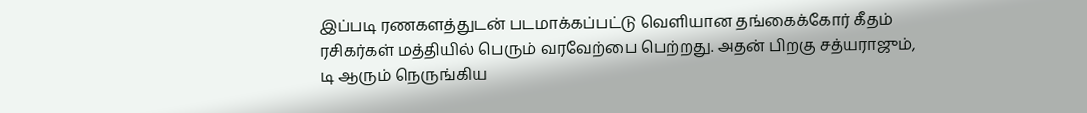இப்படி ரணகளத்துடன் படமாக்கப்பட்டு வெளியான தங்கைக்கோர் கீதம் ரசிகர்கள் மத்தியில் பெரும் வரவேற்பை பெற்றது. அதன் பிறகு சத்யராஜும், டி ஆரும் நெருங்கிய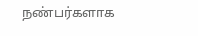நண்பர்களாக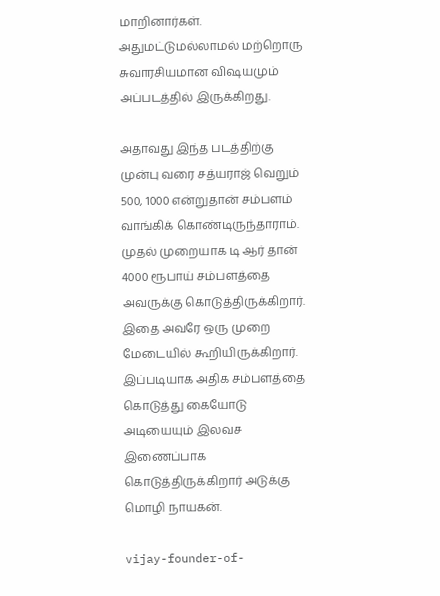மாறினார்கள். அதுமட்டுமல்லாமல் மற்றொரு சுவாரசியமான விஷயமும் அப்படத்தில் இருக்கிறது.

அதாவது இந்த படத்திற்கு முன்பு வரை சத்யராஜ் வெறும் 500, 1000 என்றுதான் சம்பளம் வாங்கிக் கொண்டிருந்தாராம். முதல் முறையாக டி ஆர் தான் 4000 ரூபாய் சம்பளத்தை அவருக்கு கொடுத்திருக்கிறார். இதை அவரே ஒரு முறை மேடையில் கூறியிருக்கிறார். இப்படியாக அதிக சம்பளத்தை கொடுத்து கையோடு அடியையும் இலவச இணைப்பாக கொடுத்திருக்கிறார் அடுக்கு மொழி நாயகன்.

vijay-founder-of-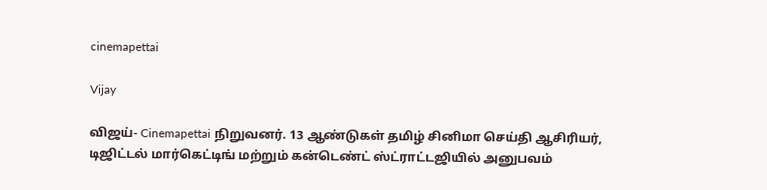cinemapettai

Vijay

விஜய்- Cinemapettai நிறுவனர். 13 ஆண்டுகள் தமிழ் சினிமா செய்தி ஆசிரியர், டிஜிட்டல் மார்கெட்டிங் மற்றும் கன்டெண்ட் ஸ்ட்ராட்டஜியில் அனுபவம்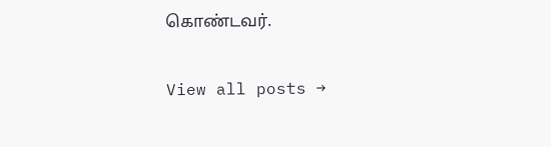கொண்டவர்.

View all posts →